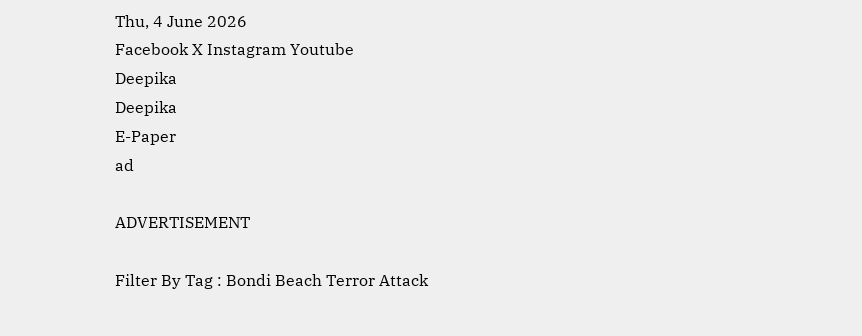Thu, 4 June 2026
Facebook X Instagram Youtube
Deepika
Deepika
E-Paper
ad

ADVERTISEMENT

Filter By Tag : Bondi Beach Terror Attack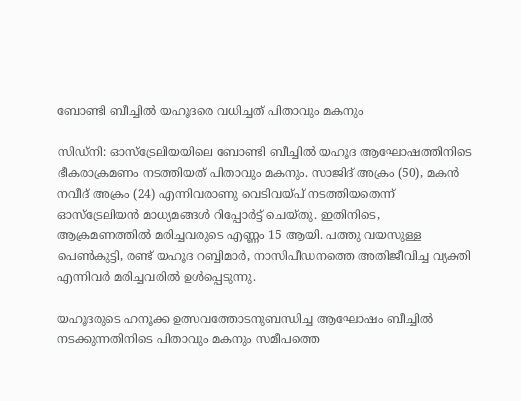ബോണ്ടി ബീച്ചിൽ യഹൂദരെ വധിച്ചത് പിതാവും മകനും

സിഡ്നി: ഓസ്ട്രേലിയയിലെ ബോണ്ടി ബീച്ചിൽ യഹൂദ ആഘോഷത്തിനിടെ ഭീകരാക്രമണം നടത്തിയത് പിതാവും മകനും. സാജിദ് അക്രം (50), മകൻ നവീദ് അക്രം (24) എന്നിവരാണു വെടിവയ്പ് നടത്തിയതെന്ന് ഓസ്ട്രേലിയൻ മാധ്യമങ്ങൾ റിപ്പോർട്ട് ചെയ്തു. ഇതിനിടെ, ആക്രമണത്തിൽ മരിച്ചവരുടെ എണ്ണം 15 ആയി. പത്തു വയസുള്ള പെൺകുട്ടി, രണ്ട് യഹൂദ റബ്ബിമാർ, നാസിപീഡനത്തെ അതിജീവിച്ച വ്യക്തി എന്നിവർ മരിച്ചവരിൽ ഉൾപ്പെടുന്നു.

യഹൂദരുടെ ഹനൂക്ക ഉത്സവത്തോടനുബന്ധിച്ച ആഘോഷം ബീച്ചിൽ നടക്കുന്നതിനിടെ പിതാവും മകനും സമീപത്തെ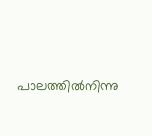പാലത്തിൽനിന്നു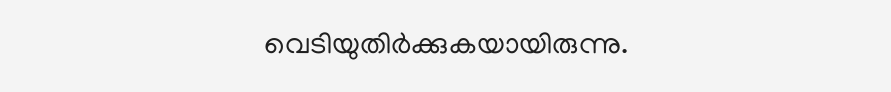വെടിയുതിർക്കുകയായിരുന്നു.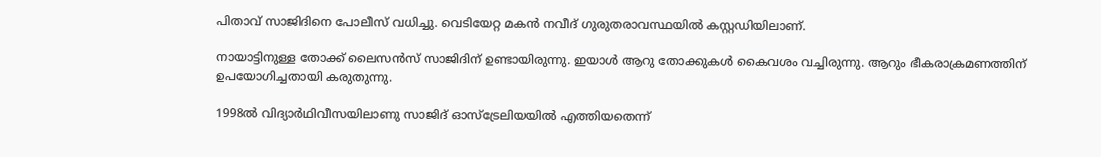പിതാവ് സാജിദിനെ പോലീസ് വധിച്ചു. വെടിയേറ്റ മകൻ നവീദ് ഗുരുതരാവസ്ഥയിൽ കസ്റ്റഡിയിലാണ്.

നായാട്ടിനുള്ള തോക്ക് ലൈസൻസ് സാജിദിന് ഉണ്ടായിരുന്നു. ഇയാൾ ആറു തോക്കുകൾ കൈവശം വച്ചിരുന്നു. ആറും ഭീകരാക്രമണത്തിന് ഉപയോഗിച്ചതായി കരുതുന്നു.

1998ൽ വിദ്യാർഥിവീസയിലാണു സാജിദ് ഓസ്ട്രേലിയയിൽ എത്തിയതെന്ന്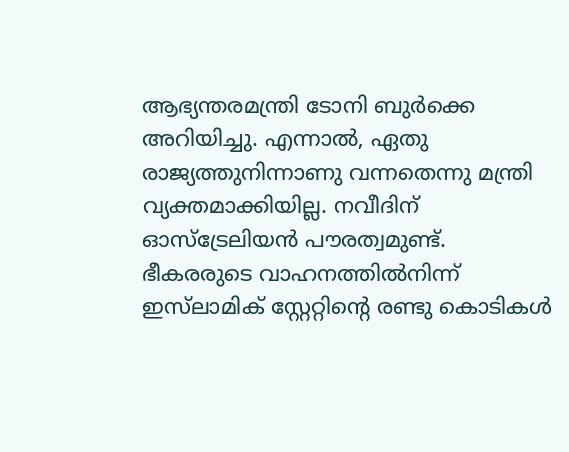ആഭ്യന്തരമന്ത്രി ടോനി ബുർക്കെ അറിയിച്ചു. എന്നാൽ, ഏതു രാജ്യത്തുനിന്നാണു വന്നതെന്നു മന്ത്രി വ്യക്തമാക്കിയില്ല. നവീദിന് ഓസ്ട്രേലിയൻ പൗരത്വമുണ്ട്. ഭീകരരുടെ വാഹനത്തിൽനിന്ന് ഇസ്‌ലാമിക് സ്റ്റേറ്റിന്‍റെ രണ്ടു കൊടികൾ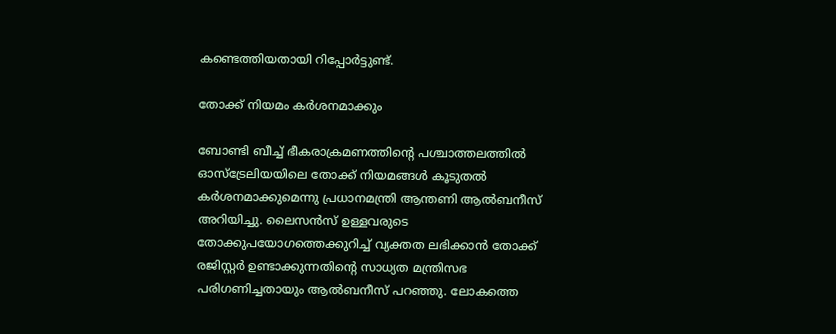കണ്ടെത്തിയതായി റിപ്പോർട്ടുണ്ട്.

തോക്ക് നിയമം കർശനമാക്കും

ബോണ്ടി ബീച്ച് ഭീകരാക്രമണത്തിന്‍റെ പശ്ചാത്തലത്തിൽ ഓസ്ട്രേലിയയിലെ തോക്ക് നിയമങ്ങൾ കൂടുതൽ കർശനമാക്കുമെന്നു പ്രധാനമന്ത്രി ആന്തണി ആൽബനീസ് അറിയിച്ചു. ലൈസൻസ് ഉള്ളവരുടെ തോക്കുപയോഗത്തെക്കുറിച്ച് വ്യക്തത ലഭിക്കാൻ തോക്ക് രജിസ്റ്റർ ഉണ്ടാക്കുന്നതിന്‍റെ സാധ്യത മന്ത്രിസഭ പരിഗണിച്ചതായും ആൽബനീസ് പറഞ്ഞു. ലോകത്തെ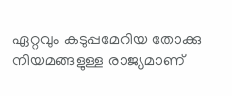ഏറ്റവും കടുപ്പമേറിയ തോക്കു നിയമങ്ങളുള്ള രാജ്യമാണ്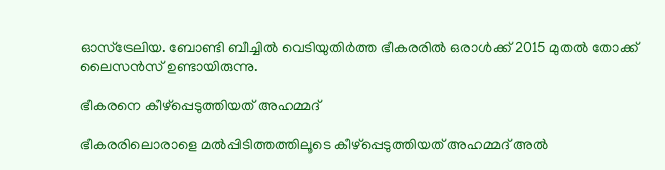ഓസ്ട്രേലിയ. ബോണ്ടി ബീച്ചിൽ വെടിയുതിർത്ത ഭീകരരിൽ ഒരാൾക്ക് 2015 മുതൽ തോക്ക് ലൈസൻസ് ഉണ്ടായിരുന്നു.

ഭീകരനെ കീഴ്പ്പെടുത്തിയത് അഹമ്മദ്

ഭീകരരിലൊരാളെ മൽപ്പിടിത്തത്തിലൂടെ കീഴ്പ്പെടുത്തിയത് അഹമ്മദ് അൽ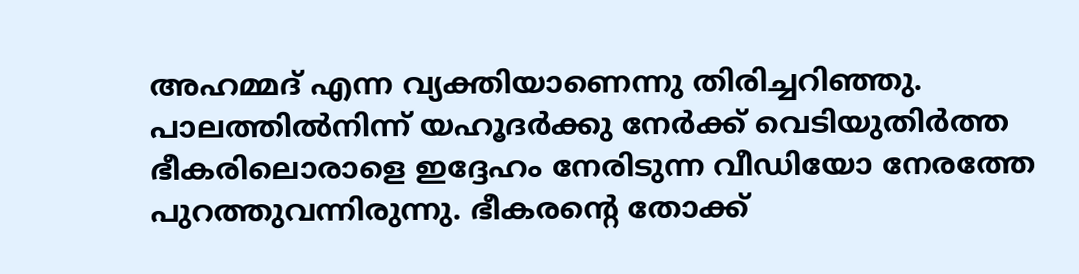അഹമ്മദ് എന്ന വ്യക്തിയാണെന്നു തിരിച്ചറിഞ്ഞു. പാലത്തിൽനിന്ന് യഹൂദർക്കു നേർക്ക് വെടിയുതിർത്ത ഭീകരിലൊരാളെ ഇദ്ദേഹം നേരിടുന്ന വീഡിയോ നേരത്തേ പുറത്തുവന്നിരുന്നു. ഭീകരന്‍റെ തോക്ക്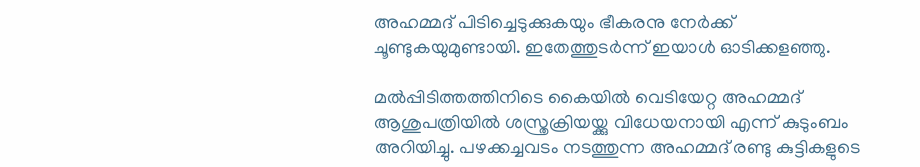അഹമ്മദ് പിടിച്ചെടുക്കുകയും ഭീകരനു നേർക്ക് ചൂണ്ടുകയുമുണ്ടായി. ഇതേത്തുടർന്ന് ഇയാ‍ൾ ഓടിക്കളഞ്ഞു.

മൽപ്പിടിത്തത്തിനിടെ കൈയിൽ വെടിയേറ്റ അഹമ്മദ് ആശുപത്രിയിൽ ശസ്ത്രക്രിയയ്ക്കു വിധേയനായി എന്ന് കുടുംബം അറിയിച്ചു. പഴക്കച്ചവടം നടത്തുന്ന അഹമ്മദ് രണ്ടു കുട്ടികളുടെ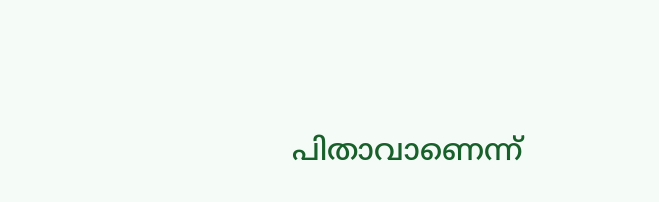പിതാവാണെന്ന്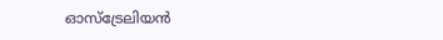ഓസ്ട്രേലിയൻ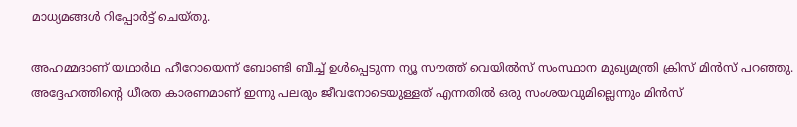മാധ്യമങ്ങൾ റിപ്പോർട്ട് ചെയ്തു.

അഹമ്മദാണ് യഥാർഥ ഹീറോയെന്ന് ബോണ്ടി ബീച്ച് ഉൾപ്പെടുന്ന ന്യൂ സൗത്ത് വെയിൽസ് സംസ്ഥാന മുഖ്യമന്ത്രി ക്രിസ് മിൻസ് പറഞ്ഞു. അദ്ദേഹത്തിന്‍റെ ധീരത കാരണമാണ് ഇന്നു പലരും ജീവനോടെയുള്ളത് എന്നതിൽ ഒരു സംശയവുമില്ലെന്നും മിൻസ്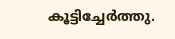കൂട്ടിച്ചേർത്തു.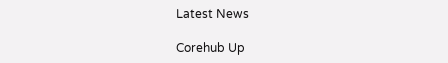Latest News

Corehub Up